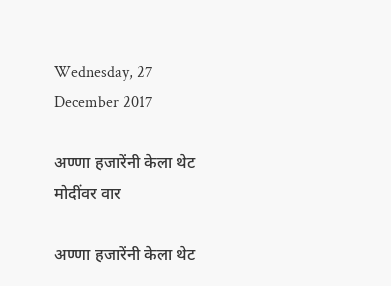Wednesday, 27 December 2017

अण्णा हजारेंनी केला थेट मोदींवर वार

अण्णा हजारेंनी केला थेट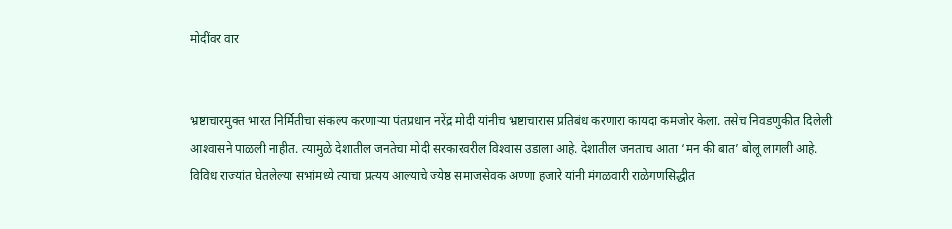मोदींवर वार


भ्रष्टाचारमुक्त भारत निर्मितीचा संकल्प करणार्‍या पंतप्रधान नरेंद्र मोदी यांनीच भ्रष्टाचारास प्रतिबंध करणारा कायदा कमजोर केला. तसेच निवडणुकीत दिलेली आश्‍वासने पाळली नाहीत. त्यामुळे देशातील जनतेचा मोदी सरकारवरील विश्‍वास उडाला आहे. देशातील जनताच आता ‘मन की बात’ बोलू लागली आहे. विविध राज्यांत घेतलेल्या सभांमध्ये त्याचा प्रत्यय आल्याचे ज्येष्ठ समाजसेवक अण्णा हजारे यांनी मंगळवारी राळेगणसिद्धीत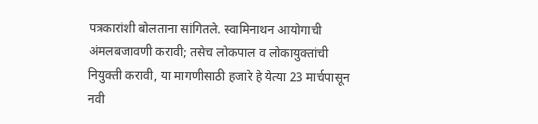पत्रकारांशी बोलताना सांगितले. स्वामिनाथन आयोगाची अंमलबजावणी करावी; तसेच लोकपाल व लोकायुक्तांची नियुक्ती करावी, या मागणीसाठी हजारे हे येत्या 23 मार्चपासून नवी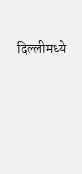दिल्लीमध्ये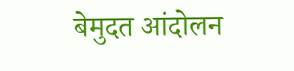बेमुदत आंदोलन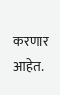करणार आहेत.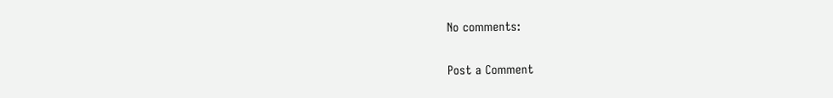No comments:

Post a Comment